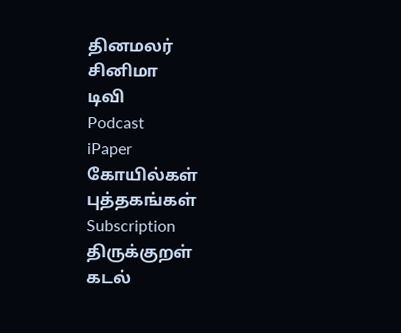தினமலர்
சினிமா
டிவி
Podcast
iPaper
கோயில்கள்
புத்தகங்கள்
Subscription
திருக்குறள்
கடல்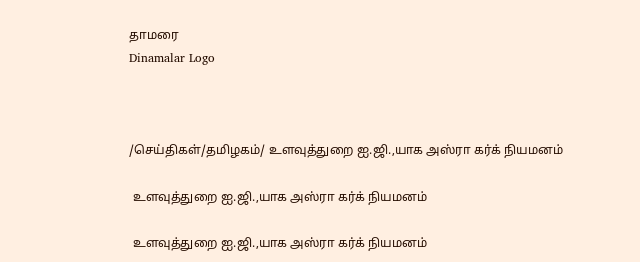தாமரை
Dinamalar Logo



/செய்திகள்/தமிழகம்/ உளவுத்துறை ஐ.ஜி.,யாக அஸ்ரா கர்க் நியமனம்

 உளவுத்துறை ஐ.ஜி.,யாக அஸ்ரா கர்க் நியமனம்

 உளவுத்துறை ஐ.ஜி.,யாக அஸ்ரா கர்க் நியமனம்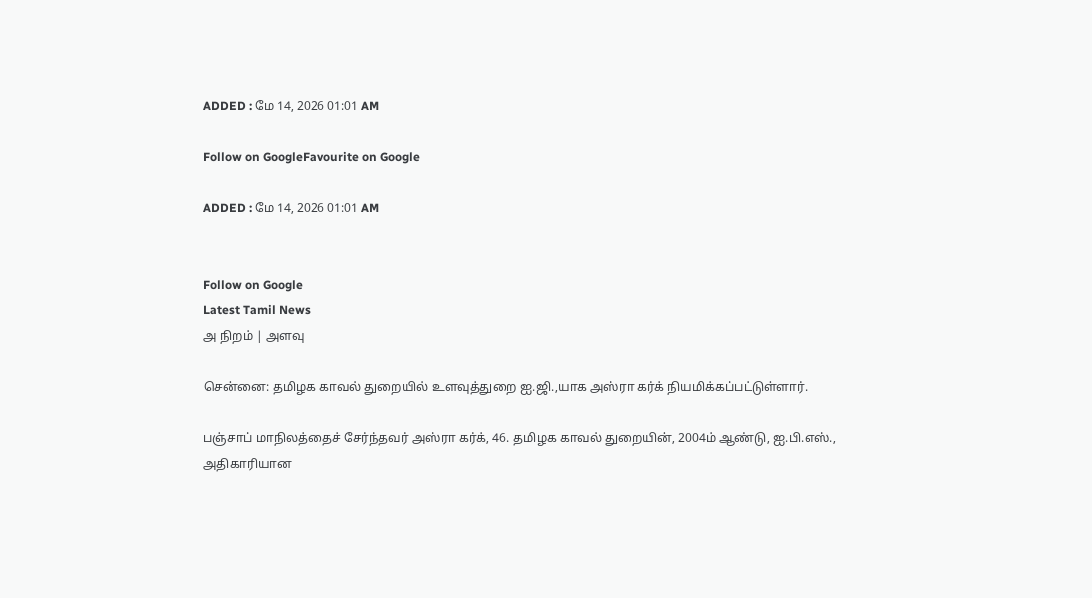ADDED : மே 14, 2026 01:01 AM

Follow on GoogleFavourite on Google

ADDED : மே 14, 2026 01:01 AM


Follow on Google
Latest Tamil News
அ நிறம் | அளவு

சென்னை: தமிழக காவல் துறையில் உளவுத்துறை ஐ.ஜி.,யாக அஸ்ரா கர்க் நியமிக்கப்பட்டுள்ளார்.

பஞ்சாப் மாநிலத்தைச் சேர்ந்தவர் அஸ்ரா கர்க், 46. தமிழக காவல் துறையின், 2004ம் ஆண்டு, ஐ.பி.எஸ்., அதிகாரியான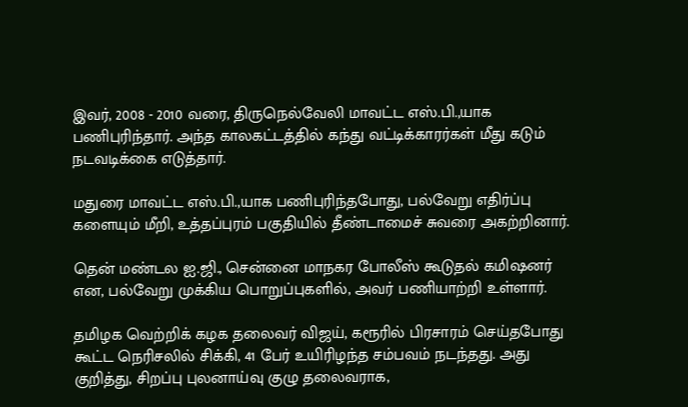இவர், 2008 - 2010 வரை, திருநெல்வேலி மாவட்ட எஸ்.பி.,யாக பணிபுரிந்தார். அந்த காலகட்டத்தில் கந்து வட்டிக்காரர்கள் மீது கடும் நடவடிக்கை எடுத்தார்.

மதுரை மாவட்ட எஸ்.பி.,யாக பணிபுரிந்தபோது, பல்வேறு எதிர்ப்பு களையும் மீறி, உத்தப்புரம் பகுதியில் தீண்டாமைச் சுவரை அகற்றினார்.

தென் மண்டல ஐ.ஜி., சென்னை மாநகர போலீஸ் கூடுதல் கமிஷனர் என, பல்வேறு முக்கிய பொறுப்புகளில், அவர் பணியாற்றி உள்ளார்.

தமிழக வெற்றிக் கழக தலைவர் விஜய், கரூரில் பிரசாரம் செய்தபோது கூட்ட நெரிசலில் சிக்கி, 41 பேர் உயிரிழந்த சம்பவம் நடந்தது. அது குறித்து, சிறப்பு புலனாய்வு குழு தலைவராக,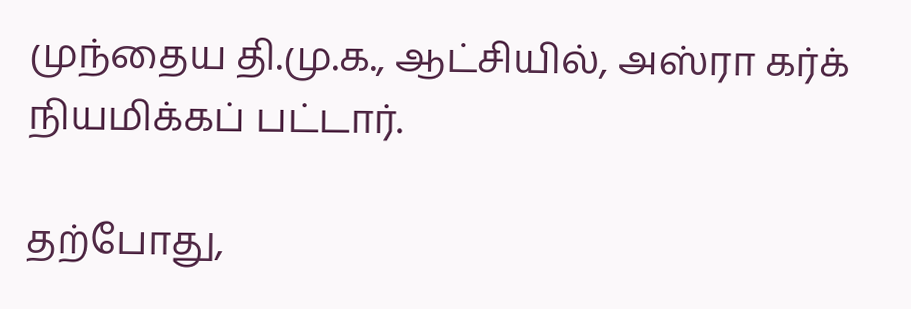முந்தைய தி.மு.க., ஆட்சியில், அஸ்ரா கர்க் நியமிக்கப் பட்டார்.

தற்போது,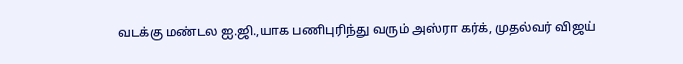வடக்கு மண்டல ஐ.ஜி.,யாக பணிபுரிந்து வரும் அஸ்ரா கர்க், முதல்வர் விஜய்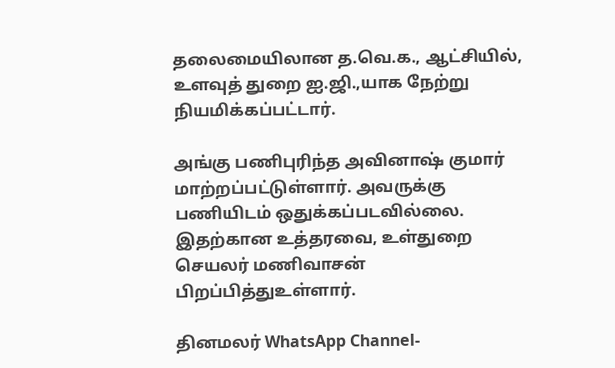தலைமையிலான த.வெ.க., ஆட்சியில், உளவுத் துறை ஐ.ஜி.,யாக நேற்று நியமிக்கப்பட்டார்.

அங்கு பணிபுரிந்த அவினாஷ் குமார் மாற்றப்பட்டுள்ளார். அவருக்கு பணியிடம் ஒதுக்கப்படவில்லை. இதற்கான உத்தரவை, உள்துறை செயலர் மணிவாசன் பிறப்பித்துஉள்ளார்.

தினமலர் WhatsApp Channel-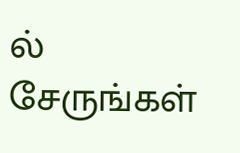ல் சேருங்கள்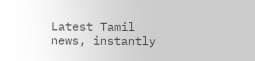Latest Tamil news, instantly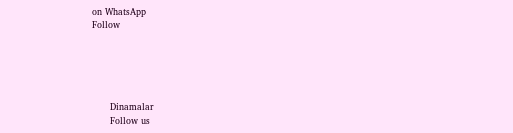on WhatsApp
Follow





      Dinamalar
      Follow us